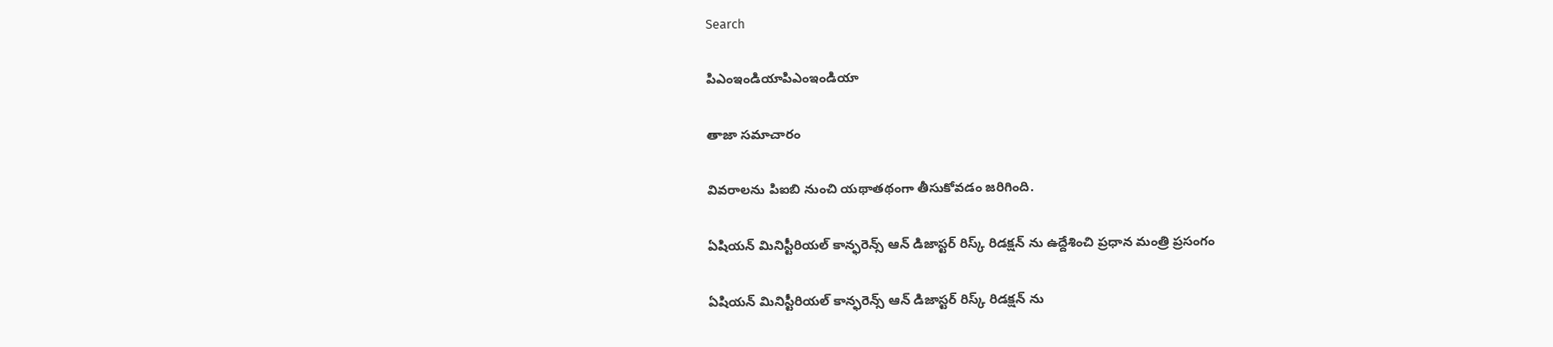Search

పిఎంఇండియాపిఎంఇండియా

తాజా స‌మాచారం

వివరాలను పిఐబి నుంచి యథాతథంగా తీసుకోవడం జరిగింది.

ఏషియన్ మినిస్టీరియల్ కాన్ఫరెన్స్ ఆన్ డిజాస్టర్ రిస్క్ రిడక్షన్ ను ఉద్దేశించి ప్రధాన మంత్రి ప్రసంగం

ఏషియన్ మినిస్టీరియల్ కాన్ఫరెన్స్ ఆన్ డిజాస్టర్ రిస్క్ రిడక్షన్ ను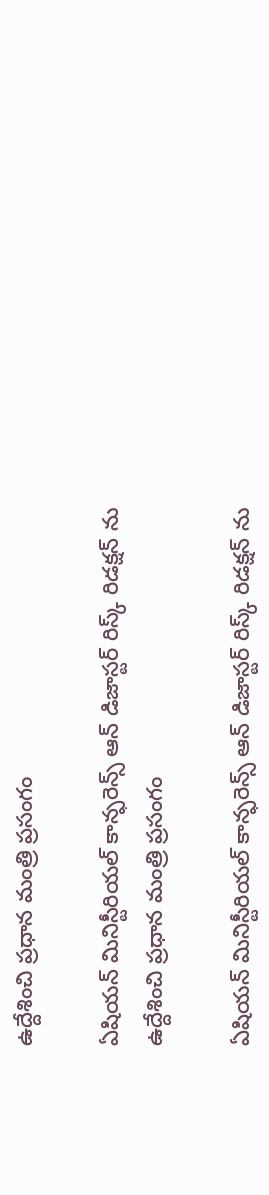ఉద్దేశించి ప్రధాన మంత్రి ప్రసంగం

ఏషియన్ మినిస్టీరియల్ కాన్ఫరెన్స్ ఆన్ డిజాస్టర్ రిస్క్ రిడక్షన్ ను ఉద్దేశించి ప్రధాన మంత్రి ప్రసంగం

ఏషియన్ మినిస్టీరియల్ కాన్ఫరెన్స్ ఆన్ డిజాస్టర్ రిస్క్ రిడక్షన్ ను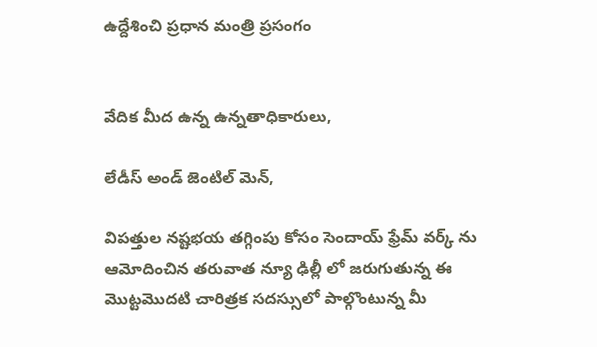ఉద్దేశించి ప్రధాన మంత్రి ప్రసంగం


వేదిక మీద ఉన్న ఉన్నతాధికారులు,

లేడీస్ అండ్ జెంటిల్ మెన్,

విపత్తుల నష్టభయ తగ్గింపు కోసం సెందాయ్ ఫ్రేమ్ వర్క్ ను ఆమోదించిన తరువాత న్యూ ఢిల్లీ లో జరుగుతున్న ఈ మొట్టమొదటి చారిత్రక సదస్సులో పాల్గొంటున్న మీ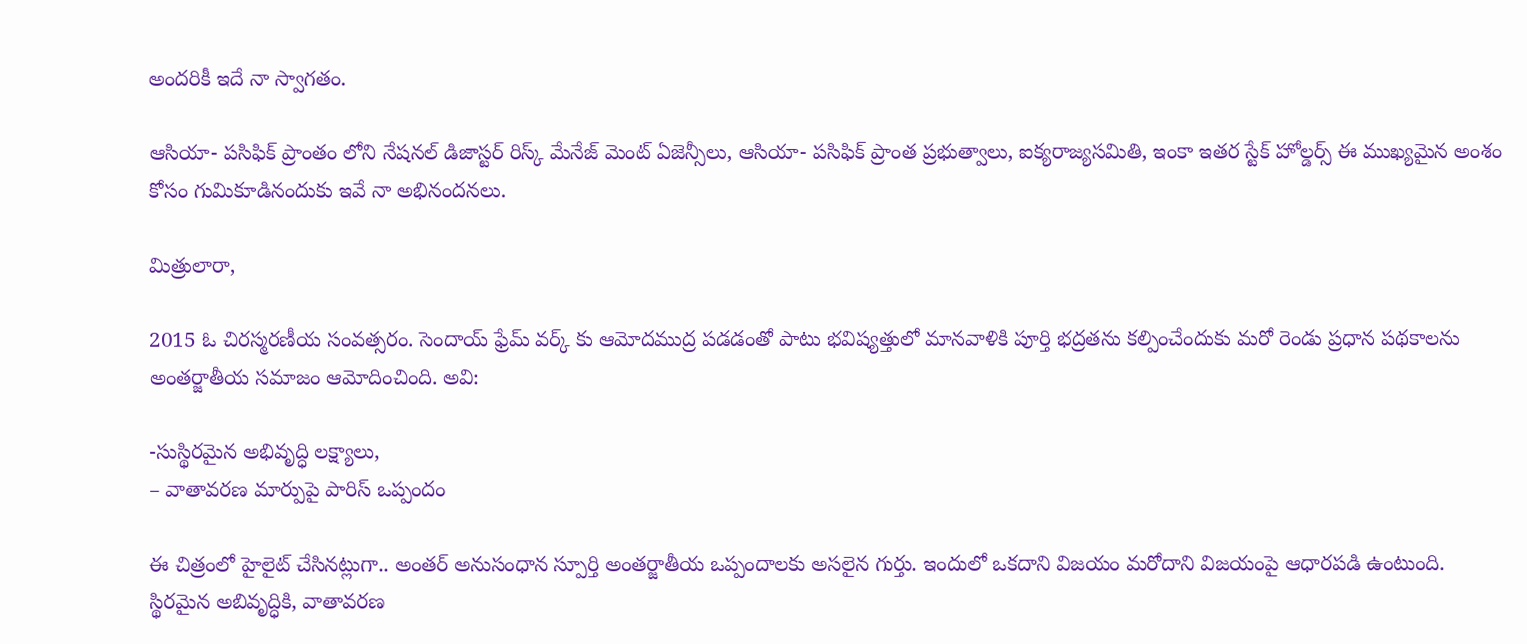అందరికీ ఇదే నా స్వాగతం.

ఆసియా- పసిఫిక్ ప్రాంతం లోని నేషనల్ డిజాస్టర్ రిస్క్ మేనేజ్ మెంట్ ఏజెన్సీలు, ఆసియా- పసిఫిక్ ప్రాంత ప్రభుత్వాలు, ఐక్యరాజ్యసమితి, ఇంకా ఇతర స్టేక్ హోల్డర్స్ ఈ ముఖ్యమైన అంశం కోసం గుమికూడినందుకు ఇవే నా అభినందనలు.

మిత్రులారా,

2015 ఓ చిరస్మరణీయ సంవత్సరం. సెందాయ్ ఫ్రేమ్ వర్క్ కు ఆమోదముద్ర పడడంతో పాటు భవిష్యత్తులో మానవాళికి పూర్తి భద్రతను కల్పించేందుకు మరో రెండు ప్రధాన పథకాలను అంతర్జాతీయ సమాజం ఆమోదించింది. అవి:

-సుస్థిరమైన అభివృద్ధి లక్ష్యాలు,
– వాతావరణ మార్పుపై పారిస్ ఒప్పందం

ఈ చిత్రంలో హైలైట్ చేసినట్లుగా.. అంతర్ అనుసంధాన స్పూర్తి అంతర్జాతీయ ఒప్పందాలకు అసలైన గుర్తు. ఇందులో ఒకదాని విజయం మరోదాని విజయంపై ఆధారపడి ఉంటుంది. స్థిరమైన అబివృద్ధికి, వాతావరణ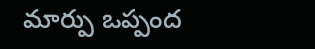మార్పు ఒప్పంద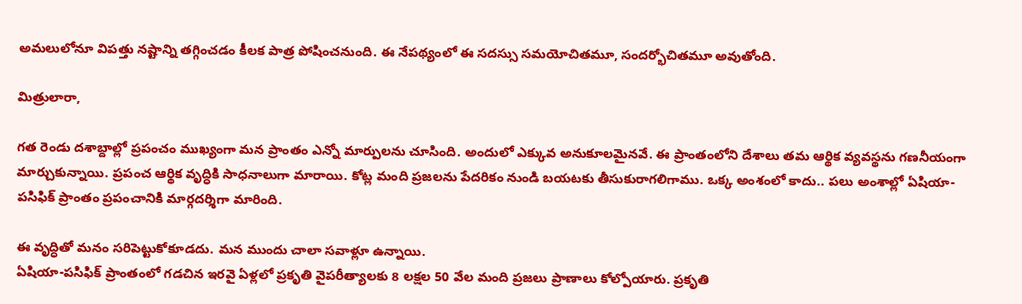అమలులోనూ విపత్తు నష్టాన్ని తగ్గించడం కీలక పాత్ర పోషించనుంది. ఈ నేపథ్యంలో ఈ సదస్సు సమయోచితమూ, సందర్భోచితమూ అవుతోంది.

మిత్రులారా,

గత రెండు దశాబ్దాల్లో ప్రపంచం ముఖ్యంగా మన ప్రాంతం ఎన్నో మార్పులను చూసింది. అందులో ఎక్కువ అనుకూలమైనవే. ఈ ప్రాంతంలోని దేశాలు తమ ఆర్థిక వ్యవస్థను గణనీయంగా మార్చుకున్నాయి. ప్రపంచ ఆర్థిక వృద్ధికి సాధనాలుగా మారాయి. కోట్ల మంది ప్రజలను పేదరికం నుండి బయటకు తీసుకురాగలిగాము. ఒక్క అంశంలో కాదు.. పలు అంశాల్లో ఏషియా-పసిఫిక్ ప్రాంతం ప్రపంచానికి మార్గదర్శిగా మారింది.

ఈ వృద్ధితో మనం సరిపెట్టుకోకూడదు. మన ముందు చాలా సవాళ్లూ ఉన్నాయి.
ఏషియా-పసిఫిక్ ప్రాంతంలో గడచిన ఇరవై ఏళ్లలో ప్రకృతి వైపరీత్యాలకు 8 లక్షల 50 వేల మంది ప్రజలు ప్రాణాలు కోల్పోయారు. ప్రకృతి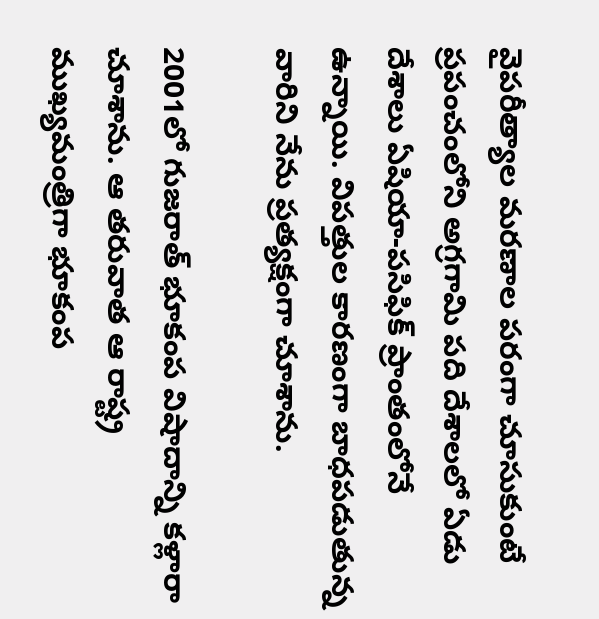వైపరీత్యాల మరణాల పరంగా చూసుకుంటే ప్రపంచంలోని అగ్రగామి పది దేశాలలో ఏడు దేశాలు ఏషియా-పసిఫిక్ ప్రాంతంలోనే ఉన్నాయి. విపత్తుల కారణంగా బాధపడుతున్న వారిని నేను ప్రత్యక్షంగా చూశాను.

2001లో గుజరాత్ భూకంప విషాదాన్ని కళ్లారా చూశాను. ఆ తరువాత ఆ రాష్ట్ర ముఖ్యమంత్రిగా భూకంప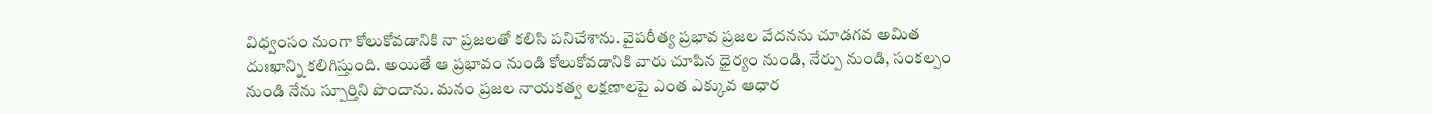విధ్వంసం నుంగా కోలుకోవడానికి నా ప్రజలతో కలిసి పనిచేశాను. వైపరీత్య ప్రభావ ప్రజల వేదనను చూడగవ అమిత దుఃఖాన్ని కలిగిస్తుంది. అయితే ఆ ప్రభావం నుండి కోలుకోవడానికి వారు చూపిన ధైర్యం నుండి, నేర్పు నుండి, సంకల్పం నుండి నేను స్పూర్తిని పొందాను. మనం ప్రజల నాయకత్వ లక్షణాలపై ఎంత ఎక్కువ ఆధార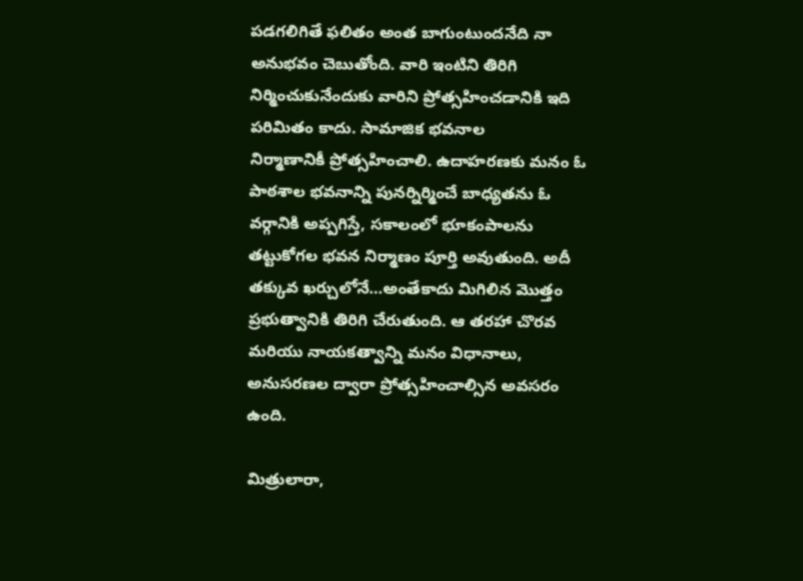పడగలిగితే ఫలితం అంత బాగుంటుందనేది నా అనుభవం చెబుతోంది. వారి ఇంటిని తిరిగి నిర్మించుకునేందుకు వారిని ప్రోత్సహించడానికి ఇది పరిమితం కాదు. సామాజిక భవనాల
నిర్మాణానికీ ప్రోత్సహించాలి. ఉదాహరణకు మనం ఓ పాఠశాల భవనాన్ని పునర్నిర్మించే బాధ్యతను ఓ వర్గానికి అప్పగిస్తే, సకాలంలో భూకంపాలను తట్టుకోగల భవన నిర్మాణం పూర్తి అవుతుంది. అదీ తక్కువ ఖర్చులోనే…అంతేకాదు మిగిలిన మొత్తం ప్రభుత్వానికి తిరిగి చేరుతుంది. ఆ తరహా చొరవ మరియు నాయకత్వాన్ని మనం విధానాలు, అనుసరణల ద్వారా ప్రోత్సహించాల్సిన అవసరం ఉంది.

మిత్రులారా,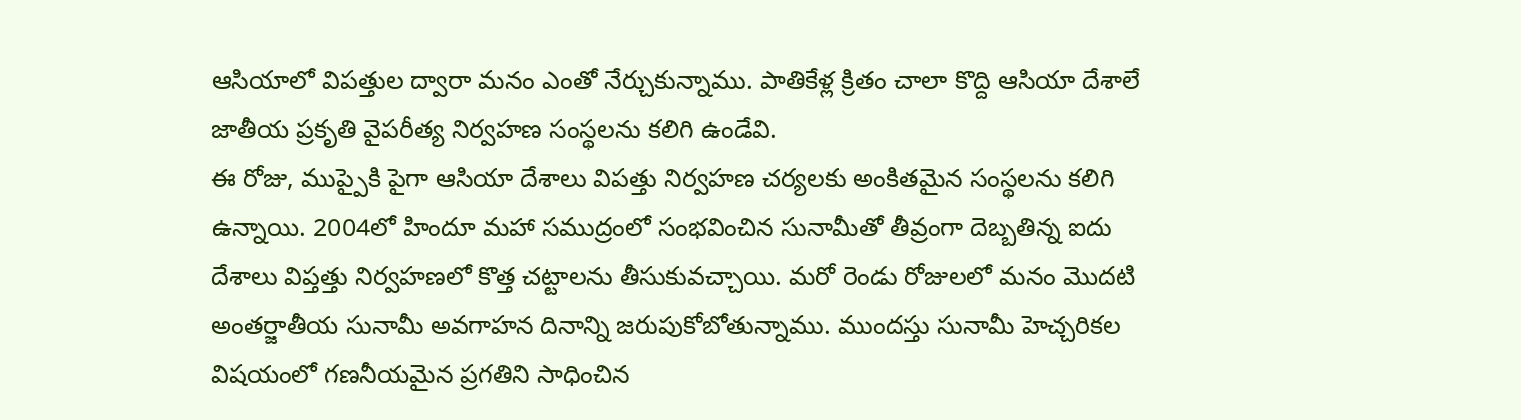ఆసియాలో విపత్తుల ద్వారా మనం ఎంతో నేర్చుకున్నాము. పాతికేళ్ల క్రితం చాలా కొద్ది ఆసియా దేశాలే జాతీయ ప్రకృతి వైపరీత్య నిర్వహణ సంస్థలను కలిగి ఉండేవి.
ఈ రోజు, ముప్పైకి పైగా ఆసియా దేశాలు విపత్తు నిర్వహణ చర్యలకు అంకితమైన సంస్థలను కలిగి ఉన్నాయి. 2004లో హిందూ మహా సముద్రంలో సంభవించిన సునామీతో తీవ్రంగా దెబ్బతిన్న ఐదు దేశాలు విప్తత్తు నిర్వహణలో కొత్త చట్టాలను తీసుకువచ్చాయి. మరో రెండు రోజులలో మనం మొదటి అంతర్జాతీయ సునామీ అవగాహన దినాన్ని జరుపుకోబోతున్నాము. ముందస్తు సునామీ హెచ్చరికల విషయంలో గణనీయమైన ప్రగతిని సాధించిన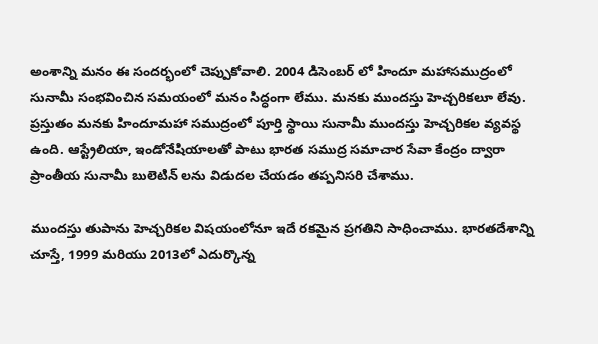అంశాన్ని మనం ఈ సందర్భంలో చెప్పుకోవాలి. 2004 డిసెంబర్ లో హిందూ మహాసముద్రంలో సునామీ సంభవించిన సమయంలో మనం సిద్ధంగా లేము. మనకు ముందస్తు హెచ్చరికలూ లేవు. ప్రస్తుతం మనకు హిందూమహా సముద్రంలో పూర్తి స్థాయి సునామీ ముందస్తు హెచ్చరికల వ్యవస్థ ఉంది. ఆస్ట్రేలియా, ఇండోనేషియాలతో పాటు భారత సముద్ర సమాచార సేవా కేంద్రం ద్వారా ప్రాంతీయ సునామీ బులెటిన్ లను విడుదల చేయడం తప్పనిసరి చేశాము.

ముందస్తు తుపాను హెచ్చరికల విషయంలోనూ ఇదే రకమైన ప్రగతిని సాధించాము. భారతదేశాన్ని చూస్తే, 1999 మరియు 2013లో ఎదుర్కొన్న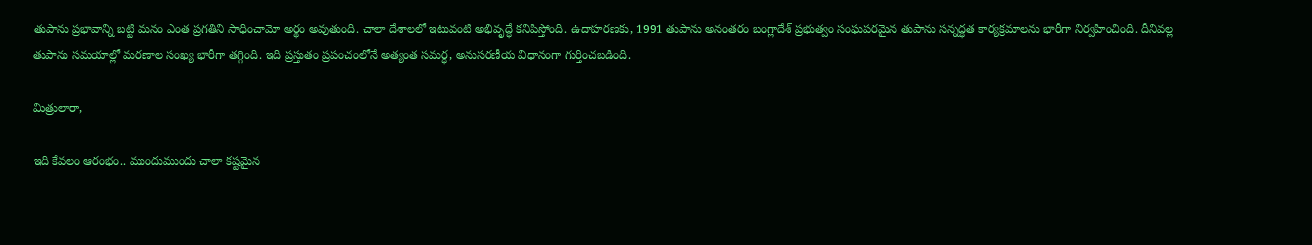తుపాను ప్రభావాన్ని బట్టి మనం ఎంత ప్రగతిని సాధించామో అర్థం అవుతుంది. చాలా దేశాలలో ఇటువంటి అభివృద్ధే కనిపిస్తోంది. ఉదాహరణకు, 1991 తుపాను అనంతరం బంగ్లాదేశ్ ప్రభుత్వం సంఘపరమైన తుపాను సన్నద్ధత కార్యక్రమాలను భారీగా నిర్వహించింది. దీనివల్ల తుపాను సమయాల్లో మరణాల సంఖ్య భారీగా తగ్గింది. ఇది ప్రస్తుతం ప్రపంచంలోనే అత్యంత సమర్ధ, అనుసరణీయ విధానంగా గుర్తించబడింది.

మిత్రులారా,

ఇది కేవలం ఆరంభం.. ముందుముందు చాలా కష్టమైన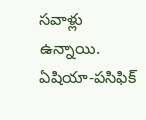సవాళ్లు ఉన్నాయి. ఏషియా-పసిఫిక్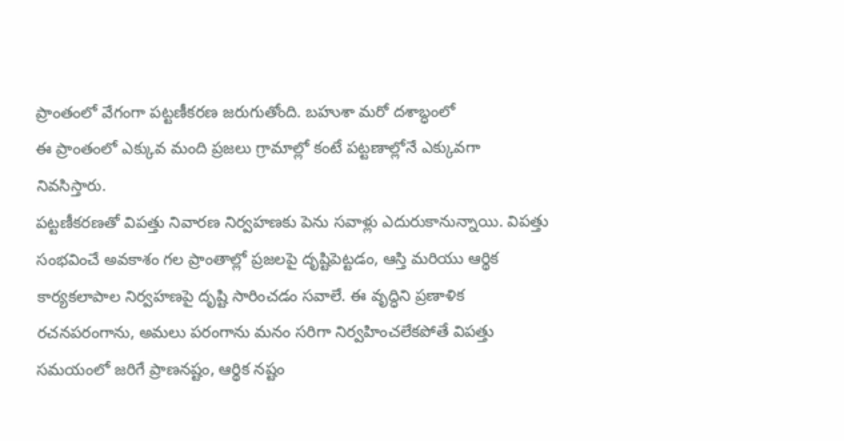ప్రాంతంలో వేగంగా పట్టణీకరణ జరుగుతోంది. బహుశా మరో దశాబ్ధంలో
ఈ ప్రాంతంలో ఎక్కువ మంది ప్రజలు గ్రామాల్లో కంటే పట్టణాల్లోనే ఎక్కువగా నివసిస్తారు.
పట్టణీకరణతో విపత్తు నివారణ నిర్వహణకు పెను సవాళ్లు ఎదురుకానున్నాయి. విపత్తు సంభవించే అవకాశం గల ప్రాంతాల్లో ప్రజలపై దృష్టిపెట్టడం, ఆస్తి మరియు ఆర్థిక కార్యకలాపాల నిర్వహణపై దృష్టి సారించడం సవాలే. ఈ వృద్ధిని ప్రణాళిక రచనపరంగాను, అమలు పరంగాను మనం సరిగా నిర్వహించలేకపోతే విపత్తు సమయంలో జరిగే ప్రాణనష్టం, ఆర్థిక నష్టం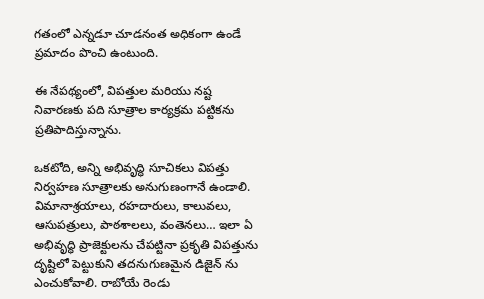గతంలో ఎన్నడూ చూడనంత అధికంగా ఉండే ప్రమాదం పొంచి ఉంటుంది.

ఈ నేపథ్యంలో, విపత్తుల మరియు నష్ట నివారణకు పది సూత్రాల కార్యక్రమ పట్టికను ప్రతిపాదిస్తున్నాను.

ఒకటోది, అన్ని అభివృద్ధి సూచికలు విపత్తు నిర్వహణ సూత్రాలకు అనుగుణంగానే ఉండాలి. విమానాశ్రయాలు, రహదారులు, కాలువలు, ఆసుపత్రులు, పాఠశాలలు, వంతెనలు… ఇలా ఏ అభివృద్ధి ప్రాజెక్టులను చేపట్టినా ప్రకృతి విపత్తును దృష్టిలో పెట్టుకుని తదనుగుణమైన డిజైన్ ను ఎంచుకోవాలి. రాబోయే రెండు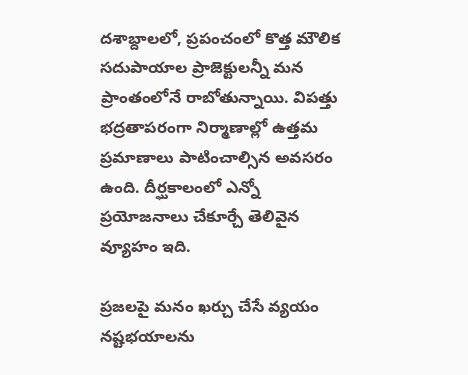దశాబ్దాలలో, ప్రపంచంలో కొత్త మౌలిక సదుపాయాల ప్రాజెక్టులన్నీ మన ప్రాంతంలోనే రాబోతున్నాయి. విపత్తు భద్రతాపరంగా నిర్మాణాల్లో ఉత్తమ ప్రమాణాలు పాటించాల్సిన అవసరం ఉంది. దీర్ఘకాలంలో ఎన్నో ప్రయోజనాలు చేకూర్చే తెలివైన వ్యూహం ఇది.

ప్రజలపై మనం ఖర్చు చేసే వ్యయం నష్టభయాలను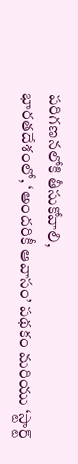పరిగణనలోకి తీసుకోవాలి,
భారతదేశంలో, ‘అందరికీ ఆవాసం’ పథకం మరియు ‘స్టార్ట్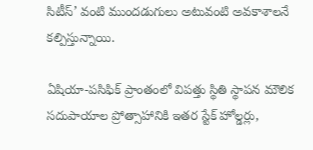సిటీస్’ వంటి ముందడుగులు అటువంటి అవకాశాలనే కల్పిస్తున్నాయి.

ఏషియా-పసిఫిక్ ప్రాంతంలో విపత్తు స్థితి స్థాపన మౌలిక సదుపాయాల ప్రోత్సాహానికి ఇతర స్టేక్ హోల్డర్లు,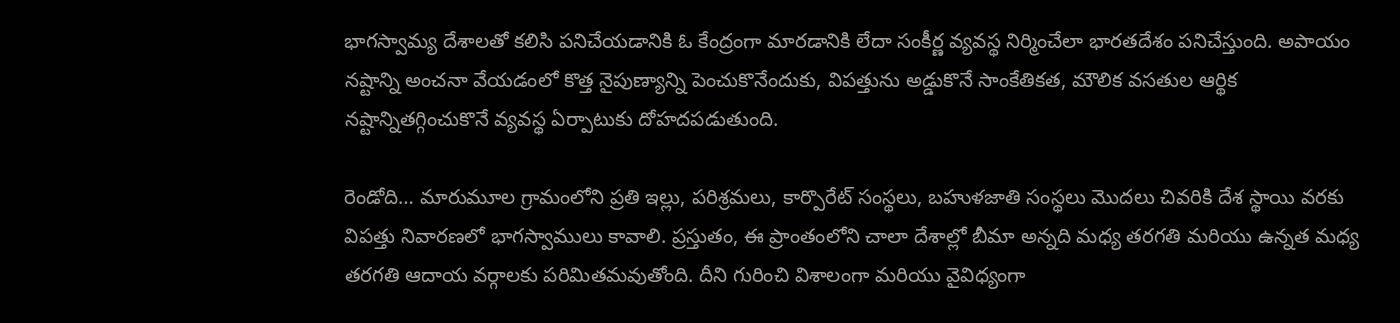భాగస్వామ్య దేశాలతో కలిసి పనిచేయడానికి ఓ కేంద్రంగా మారడానికి లేదా సంకీర్ణ వ్యవస్థ నిర్మించేలా భారతదేశం పనిచేస్తుంది. అపాయం న‌ష్టాన్ని అంచ‌నా వేయ‌డంలో కొత్త నైపుణ్యాన్ని పెంచుకొనేందుకు, విప‌త్తును అడ్డుకొనే సాంకేతిక‌త‌, మౌలిక వసతుల ఆర్థిక నష్టాన్నితగ్గించుకొనే వ్యవస్థ ఏర్పాటుకు దోహదపడుతుంది.

రెండోది… మారుమూల గ్రామంలోని ప్రతి ఇల్లు, పరిశ్రమలు, కార్పొరేట్ సంస్థలు, బహుళజాతి సంస్థలు మొదలు చివరికి దేశ స్థాయి వరకు విపత్తు నివారణలో భాగస్వాములు కావాలి. ప్రస్తుతం, ఈ ప్రాంతంలోని చాలా దేశాల్లో బీమా అన్నది మధ్య తరగతి మరియు ఉన్నత మధ్య తరగతి ఆదాయ వర్గాలకు పరిమితమవుతోంది. దీని గురించి విశాలంగా మరియు వైవిధ్యంగా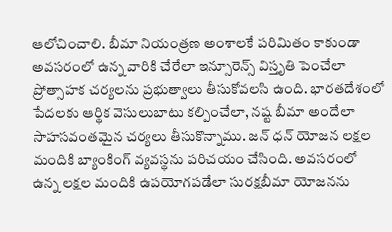ఆలోచించాలి. బీమా నియంత్రణ అంశాలకే పరిమితం కాకుండా అవసరంలో ఉన్న వారికి చేరేలా ఇన్సూరెన్స్ విస్తృతి పెంచేలా ప్రోత్సాహక చర్యలను ప్రభుత్వాలు తీసుకోవలసి ఉంది. భారతదేశంలో పేదలకు ఆర్థిక వెసులుబాటు కల్పించేలా, నష్ట బీమా అందేలా సాహసవంతమైన చర్యలు తీసుకొన్నాము. జన్ ధన్ యోజన లక్షల మందికి బ్యాంకింగ్ వ్యవస్థను పరిచయం చేసింది. అవసరంలో ఉన్న లక్షల మందికి ఉపయోగపడేలా సురక్షబీమా యోజనను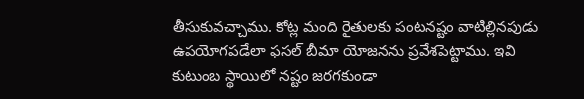తీసుకువచ్చాము. కోట్ల మంది రైతులకు పంటనష్టం వాటిల్లినపుడు ఉపయోగపడేలా ఫసల్ బీమా యోజనను ప్రవేశపెట్టాము. ఇవి కుటుంబ‌ స్థాయిలో నష్టం జ‌ర‌గ‌కుండా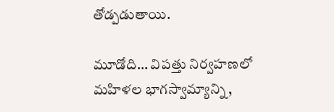తోడ్ప‌డ‌ుతాయి.

మూడోది… విపత్తు నిర్వహణలో మహిళల భాగస్వామ్యాన్ని,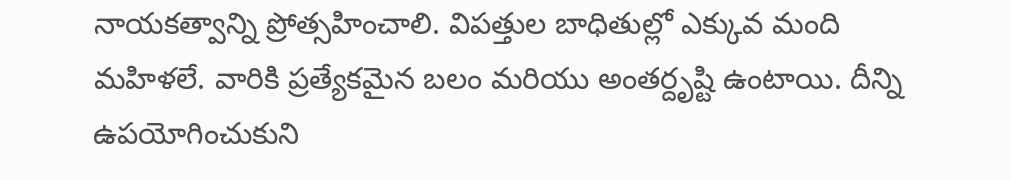నాయకత్వాన్ని ప్రోత్సహించాలి. విపత్తుల బాధితుల్లో ఎక్కువ మంది మహిళలే. వారికి ప్రత్యేకమైన బలం మరియు అంతర్దృష్టి ఉంటాయి. దీన్ని ఉపయోగించుకుని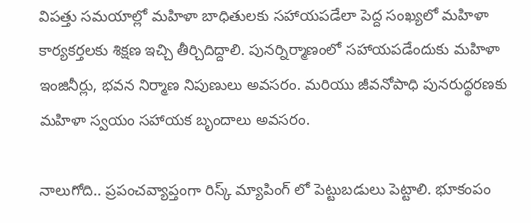విపత్తు సమయాల్లో మహిళా బాధితులకు సహాయపడేలా పెద్ద సంఖ్యలో మహిళా కార్యకర్తలకు శిక్షణ ఇచ్చి తీర్చిదిద్దాలి. పునర్నిర్మాణంలో సహాయపడేందుకు మహిళా ఇంజినీర్లు, భవన నిర్మాణ నిపుణులు అవసరం. మరియు జీవనోపాధి పునరుద్థరణకు మహిళా స్వయం సహాయక బృందాలు అవసరం.

నాలుగోది.. ప్రపంచవ్యాప్తంగా రిస్క్ మ్యాపింగ్ లో పెట్టుబడులు పెట్టాలి. భూకంపం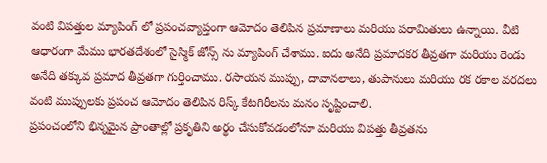వంటి విపత్తుల మ్యాపింగ్ లో ప్రపంచవ్యాప్తంగా ఆమోదం తెలిపిన ప్రమాణాలు మరియు పరామితులు ఉన్నాయి. వీటి ఆధారంగా మేము భారతదేశంలో సైస్మిక్ జోన్స్ ను మ్యాపింగ్ చేశాము. ఐదు అనేది ప్రమాదకర తీవ్రతగా మరియు రెండు అనేది తక్కువ ప్రమాద తీవ్రతగా గుర్తించాము. రసాయన ముప్పు, దావానలాలు, తుపానులు మరియు రక రకాల వరదలు వంటి ముప్పులకు ప్రపంచ ఆమోదం తెలిపిన రిస్క్ కేటగిరీలను మనం సృష్టించాలి.
ప్రపంచంలోని భిన్నమైన ప్రాంతాల్లో ప్రకృతిని అర్థం చేసుకోవడంలోనూ మరియు విపత్తు తీవ్రతను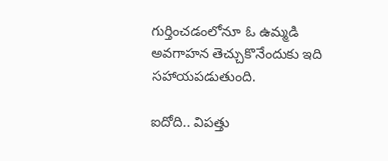గుర్తించడంలోనూ ఓ ఉమ్మడి అవగాహన తెచ్చుకొనేందుకు ఇది సహాయపడుతుంది.

ఐదోది.. విపత్తు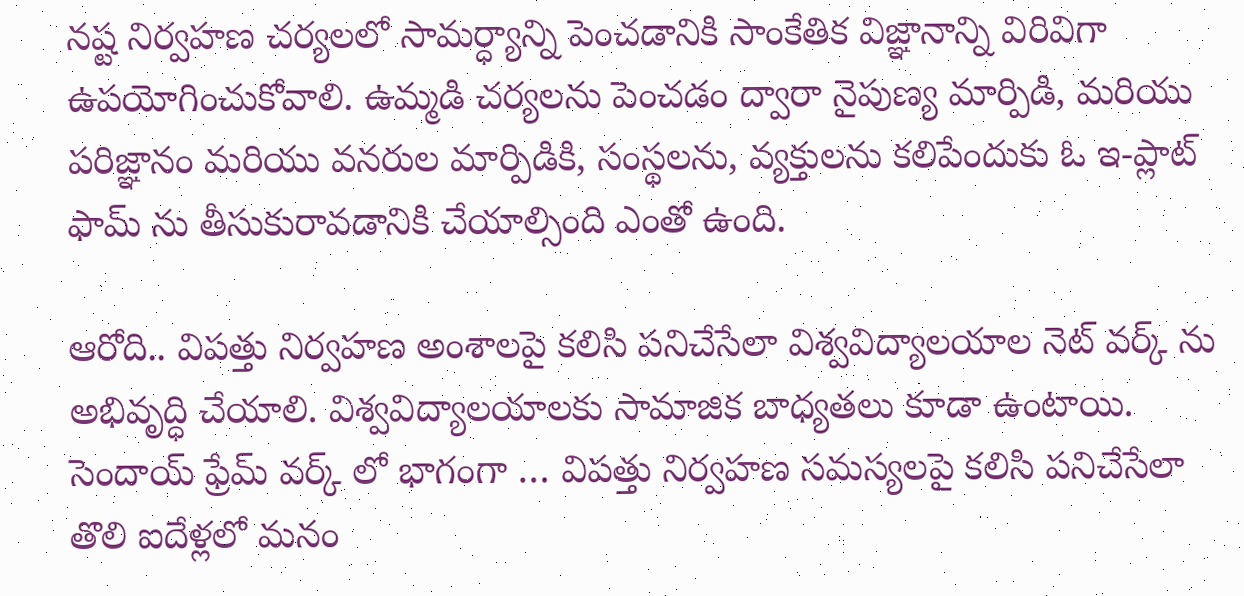నష్ట నిర్వహణ చర్యలలో సామర్ధ్యాన్ని పెంచడానికి సాంకేతిక విజ్ఞానాన్ని విరివిగా ఉపయోగించుకోవాలి. ఉమ్మడి చర్యలను పెంచడం ద్వారా నైపుణ్య మార్పిడి, మరియు పరిజ్ఞానం మరియు వనరుల మార్పిడికి, సంస్థలను, వ్యక్తులను కలిపేందుకు ఓ ఇ-ప్లాట్ ఫామ్ ను తీసుకురావడానికి చేయాల్సింది ఎంతో ఉంది.

ఆరోది.. విపత్తు నిర్వహణ అంశాలపై కలిసి పనిచేసేలా విశ్వవిద్యాలయాల నెట్ వర్క్ ను అభివృద్ధి చేయాలి. విశ్వవిద్యాలయాలకు సామాజిక బాధ్యతలు కూడా ఉంటాయి. సెందాయ్ ఫ్రేమ్ వర్క్ లో భాగంగా … విపత్తు నిర్వహణ సమస్యలపై కలిసి పనిచేసేలా తొలి ఐదేళ్లలో మనం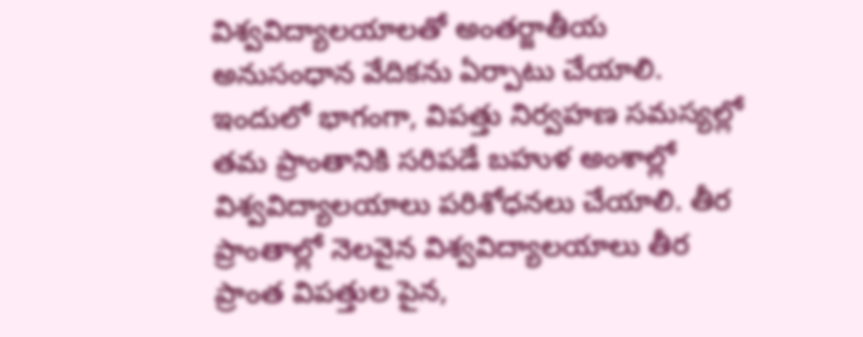విశ్వవిద్యాలయాలతో అంతర్జాతీయ అనుసంధాన వేదికను ఏర్పాటు చేయాలి. ఇందులో భాగంగా, విపత్తు నిర్వహణ సమస్యల్లో తమ ప్రాంతానికి సరిపడే బహుళ అంశాల్లో విశ్వవిద్యాలయాలు పరిశోధనలు చేయాలి. తీర ప్రాంతాల్లో నెలవైన విశ్వవిద్యాలయాలు తీర ప్రాంత విపత్తుల పైన,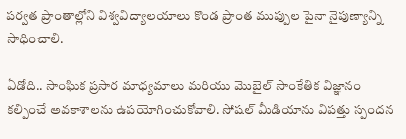పర్వత ప్రాంతాల్లోని విశ్వవిద్యాలయాలు కొండ ప్రాంత ముప్పుల పైనా నైపుణ్యాన్ని సాధించాలి.

ఏడోది.. సాంఘిక ప్రసార మాధ్యమాలు మరియు మొబైల్ సాంకేతిక విజ్ఞానం కల్పించే అవకాశాలను ఉపయోగించుకోవాలి. సోషల్ మీడియాను విపత్తు స్పందన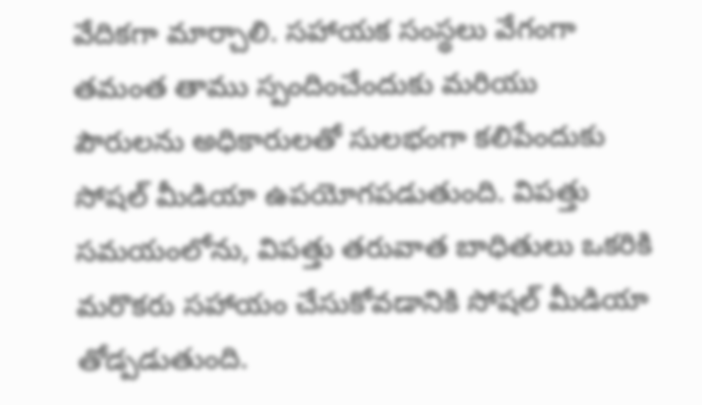వేదికగా మార్చాలి. సహాయక సంస్థలు వేగంగా తమంత తాము స్పందించేందుకు మరియు పౌరులను అధికారులతో సులభంగా కలిపేందుకు సోషల్ మీడియా ఉపయోగపడుతుంది. విపత్తు సమయంలోను, విపత్తు తరువాత బాధితులు ఒకరికి మరొకరు సహాయం చేసుకోవడానికి సోషల్ మీడియా తోడ్పడుతుంది.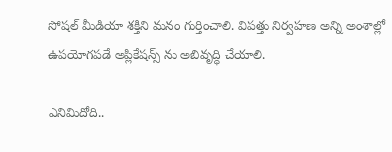సోషల్ మీడియా శక్తిని మనం గుర్తించాలి. విపత్తు నిర్వహణ అన్ని అంశాల్లో ఉపయోగపడే అప్లికేషన్స్ ను అబివృద్ధి చేయాలి.

ఎనిమిదోది..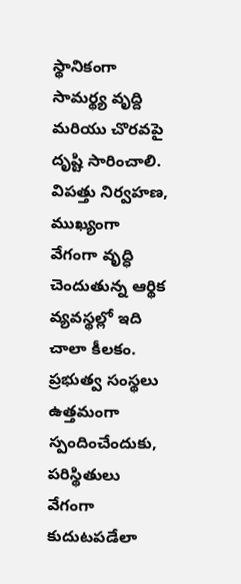స్థానికంగా సామర్థ్య వృద్ది మరియు చొరవపై దృష్టి సారించాలి. విపత్తు నిర్వహణ, ముఖ్యంగా వేగంగా వృద్ధి చెందుతున్న ఆర్థిక వ్యవస్థల్లో ఇది చాలా కీలకం. ప్రభుత్వ సంస్థలు ఉత్తమంగా స్పందించేందుకు, పరిస్థితులు వేగంగా కుదుటపడేలా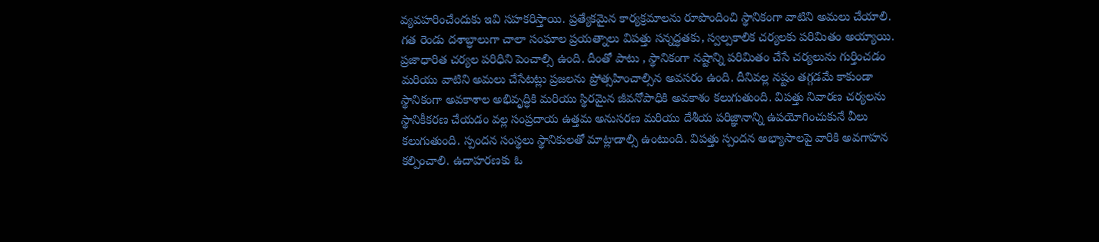వ్యవహరించేందుకు ఇవి సహకరిస్తాయి. ప్రత్యేకమైన కార్యక్రమాలను రూపొందించి స్థానికంగా వాటిని అమలు చేయాలి. గత రెండు దశాబ్ధాలుగా చాలా సంఘాల ప్రయత్నాలు విపత్తు సన్నద్ధతకు, స్వల్పకాలిక చర్యలకు పరిమితం అయ్యాయి. ప్రజాధారిత చర్యల పరిధిని పెంచాల్సి ఉంది. దీంతో పాటు , స్థానికంగా నష్టాన్ని పరిమితం చేసే చర్యలును గుర్తించడం మరియు వాటిని అమలు చేసేటట్లు ప్రజలను ప్రోత్సహించాల్సిన అవసరం ఉంది. దీనివల్ల నష్టం తగ్గడమే కాకుండా స్థానికంగా అవకాశాల అభివృద్ధికి మరియు స్థిరమైన జీవనోపాధికి అవకాశం కలుగుతుంది. విపత్తు నివారణ చర్యలను స్థానికీకరణ చేయడం వల్ల సంప్రదాయ ఉత్తమ అనుసరణ మరియు దేశీయ పరిజ్ఞానాన్ని ఉపయోగించుకునే వీలు కలుగుతుంది. స్పందన సంస్థలు స్థానికులతో మాట్లాడాల్సి ఉంటుంది. విపత్తు స్పందన అభ్యాసాలపై వారికి అవగాహన కల్పించాలి. ఉదాహరణకు ఓ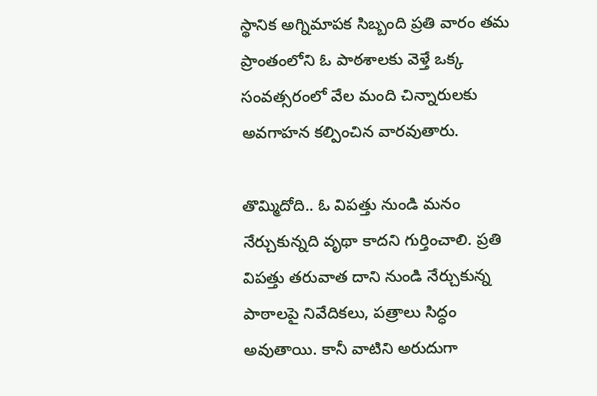స్థానిక అగ్నిమాపక సిబ్బంది ప్రతి వారం తమ ప్రాంతంలోని ఓ పాఠశాలకు వెళ్తే ఒక్క సంవత్సరంలో వేల మంది చిన్నారులకు అవగాహన కల్పించిన వారవుతారు.

తొమ్మిదోది.. ఓ విపత్తు నుండి మనం నేర్చుకున్నది వృథా కాదని గుర్తించాలి. ప్రతి విపత్తు తరువాత దాని నుండి నేర్చుకున్న పాఠాలపై నివేదికలు, పత్రాలు సిద్ధం అవుతాయి. కానీ వాటిని అరుదుగా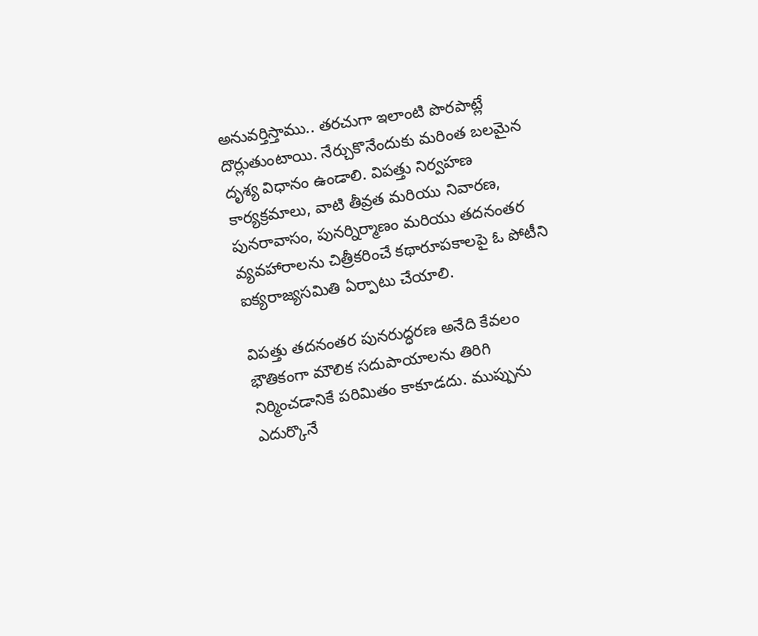అనువర్తిస్తాము.. తరచుగా ఇలాంటి పొరపాట్లే దొర్లుతుంటాయి. నేర్చుకొనేందుకు మరింత బలమైన దృశ్య విధానం ఉండాలి. విపత్తు నిర్వహణ కార్యక్రమాలు, వాటి తీవ్రత మరియు నివారణ, పునరావాసం, పునర్నిర్మాణం మరియు తదనంతర వ్యవహారాలను చిత్రీకరించే కథారూపకాలపై ఓ పోటీని ఐక్యరాజ్యసమితి ఏర్పాటు చేయాలి.

విపత్తు తదనంతర పునరుద్ధరణ అనేది కేవలం భౌతికంగా మౌలిక సదుపాయాలను తిరిగి నిర్మించడానికే పరిమితం కాకూడదు. ముప్పును ఎదుర్కొనే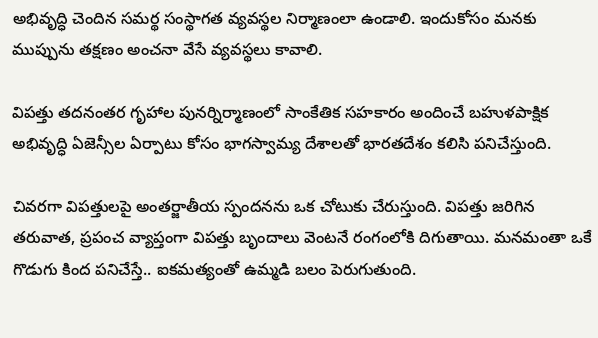అభివృద్ధి చెందిన సమర్థ సంస్థాగత వ్యవస్థల నిర్మాణంలా ఉండాలి. ఇందుకోసం మనకు ముప్పును తక్షణం అంచనా వేసే వ్యవస్థలు కావాలి.

విపత్తు తదనంతర గృహాల పునర్నిర్మాణంలో సాంకేతిక సహకారం అందించే బహుళపాక్షిక అభివృద్ధి ఏజెన్సీల ఏర్పాటు కోసం భాగస్వామ్య దేశాలతో భారతదేశం కలిసి పనిచేస్తుంది.

చివరగా విపత్తులపై అంతర్జాతీయ స్పందనను ఒక‌ చోట‌ుకు చేరుస్తుంది. విప‌త్తు జ‌రిగిన త‌రువాత‌, ప్ర‌పంచ వ్యాప్తంగా విప‌త్తు బృందాలు వెంట‌నే రంగంలోకి దిగుతాయి. మ‌న‌మంతా ఒకే గొడుగు కింద ప‌నిచేస్తే.. ఐక‌మ‌త్యంతో ఉమ్మ‌డి బ‌లం పెరుగుతుంది.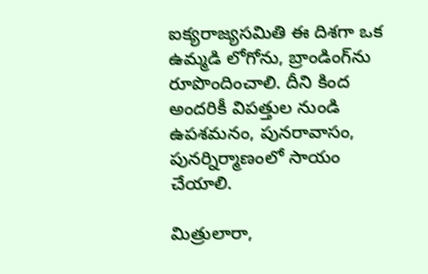ఐక్య‌రాజ్య‌స‌మితి ఈ దిశ‌గా ఒక ఉమ్మ‌డి లోగోను, బ్రాండింగ్‌ను రూపొందించాలి. దీని కింద అంద‌రికీ విప‌త్తుల‌ నుండి ఉప‌శ‌మ‌నం, పున‌రావాసం, పున‌ర్నిర్మాణంలో సాయం చేయాలి.

మిత్రులారా,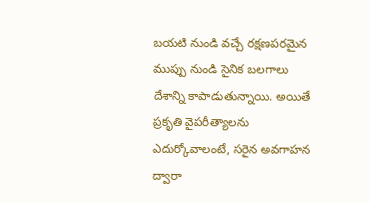బయటి నుండి వచ్చే రక్షణపరమైన ముప్పు నుండి సైనిక బలగాలు దేశాన్ని కాపాడుతున్నాయి. అయితే ప్రకృతి వైపరీత్యాలను ఎదుర్కోవాలంటే, సరైన అవగాహన ద్వారా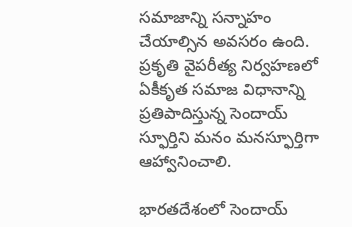సమాజాన్ని సన్నాహం చేయాల్సిన అవసరం ఉంది. ప్రకృతి వైపరీత్య నిర్వహణలో ఏకీకృత సమాజ విధానాన్ని ప్రతిపాదిస్తున్న సెందాయ్ స్ఫూర్తిని మనం మనస్ఫూర్తిగా ఆహ్వానించాలి.

భారతదేశంలో సెందాయ్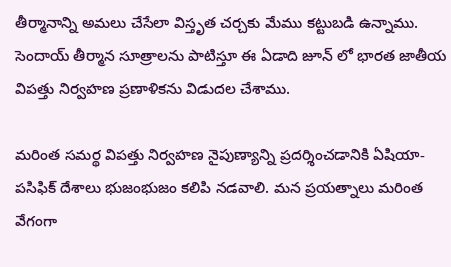తీర్మానాన్ని అమలు చేసేలా విస్తృత చర్చకు మేము కట్టుబడి ఉన్నాము. సెందాయ్ తీర్మాన సూత్రాలను పాటిస్తూ ఈ ఏడాది జూన్ లో భారత జాతీయ విపత్తు నిర్వహణ ప్రణాళికను విడుదల చేశాము.

మరింత సమర్థ విపత్తు నిర్వహణ నైపుణ్యాన్ని ప్రదర్శించడానికి ఏషియా- పసిఫిక్ దేశాలు భుజంభుజం కలిపి నడవాలి. మన ప్రయత్నాలు మరింత వేగంగా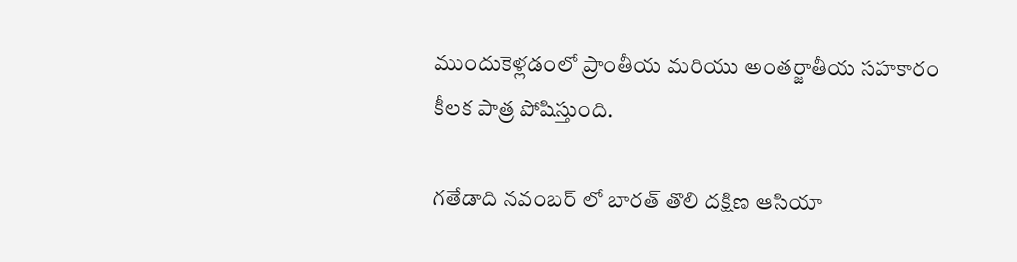ముందుకెళ్లడంలో ప్రాంతీయ మరియు అంతర్జాతీయ సహకారం కీలక పాత్ర పోషిస్తుంది.

గతేడాది నవంబర్ లో బారత్ తొలి దక్షిణ ఆసియా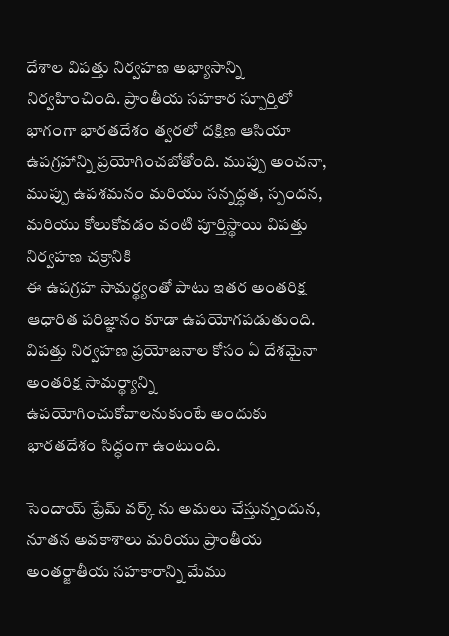దేశాల విపత్తు నిర్వహణ అభ్యాసాన్ని నిర్వహించింది. ప్రాంతీయ సహకార స్పూర్తిలో భాగంగా భారతదేశం త్వరలో దక్షిణ ఆసియా ఉపగ్రహాన్ని ప్రయోగించబోతోంది. ముప్పు అంచనా, ముప్పు ఉపశమనం మరియు సన్నద్ధత, స్పందన, మరియు కోలుకోవడం వంటి పూర్తిస్థాయి విపత్తు నిర్వహణ చక్రానికి
ఈ ఉపగ్రహ సామర్థ్యంతో పాటు ఇతర అంతరిక్ష ఆధారిత పరిజ్ఞానం కూడా ఉపయోగపడుతుంది. విపత్తు నిర్వహణ ప్రయోజనాల కోసం ఏ దేశమైనా అంతరిక్ష సామర్థ్యాన్ని ఉపయోగించుకోవాలనుకుంటే అందుకు భారతదేశం సిద్ధంగా ఉంటుంది.

సెందాయ్ ఫ్రేమ్ వర్క్ ను అమలు చేస్తున్నందున, నూతన అవకాశాలు మరియు ప్రాంతీయ అంతర్జాతీయ సహకారాన్ని మేము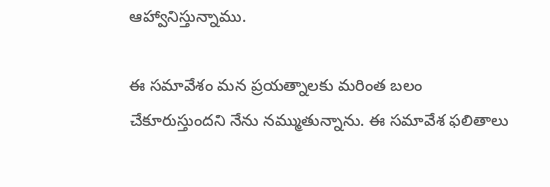ఆహ్వానిస్తున్నాము.

ఈ సమావేశం మన ప్రయత్నాలకు మరింత బలం చేకూరుస్తుందని నేను నమ్ముతున్నాను. ఈ సమావేశ ఫలితాలు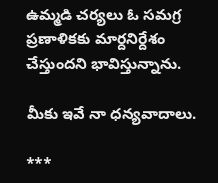ఉమ్మడి చర్యలు ఓ సమగ్ర ప్రణాళికకు మార్దనిర్దేశం చేస్తుందని భావిస్తున్నాను.

మీకు ఇవే నా ధన్యవాదాలు.

***